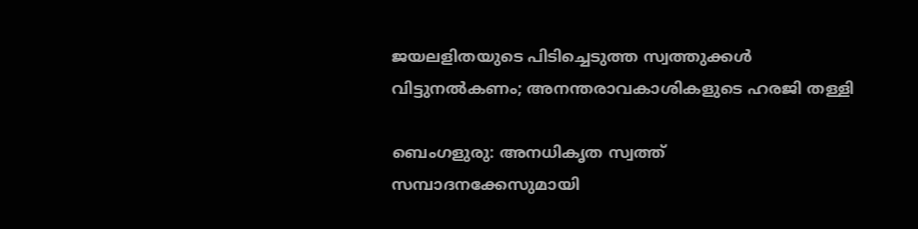ജയലളിതയുടെ പിടിച്ചെടുത്ത സ്വത്തുക്കള്‍ വിട്ടുനല്‍കണം; അനന്തരാവകാശികളുടെ ഹരജി തള്ളി

ബെംഗളുരു: അനധികൃത സ്വത്ത് സമ്പാദനക്കേസുമായി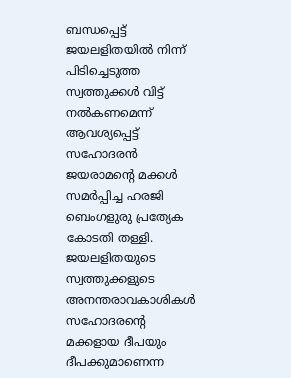ബന്ധപ്പെട്ട് ജയലളിതയില്‍ നിന്ന് പിടിച്ചെടുത്ത സ്വത്തുക്കള്‍ വിട്ട് നല്‍കണമെന്ന് ആവശ്യപ്പെട്ട് സഹോദരന്‍ ജയരാമന്റെ മക്കള്‍ സമര്‍പ്പിച്ച ഹരജി ബെംഗളുരു പ്രത്യേക കോടതി തള്ളി. ജയലളിതയുടെ സ്വത്തുക്കളുടെ അനന്തരാവകാശികള്‍ സഹോദരന്റെ മക്കളായ ദീപയും ദീപക്കുമാണെന്ന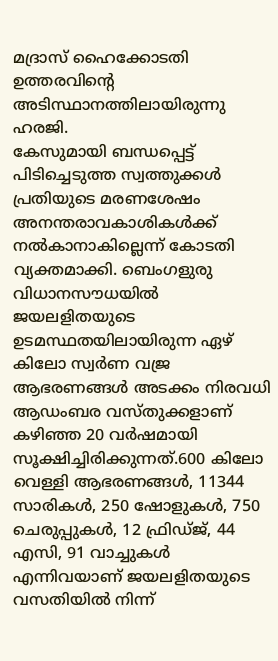മദ്രാസ് ഹൈക്കോടതി ഉത്തരവിന്റെ അടിസ്ഥാനത്തിലായിരുന്നു ഹരജി.
കേസുമായി ബന്ധപ്പെട്ട് പിടിച്ചെടുത്ത സ്വത്തുക്കള്‍ പ്രതിയുടെ മരണശേഷം അനന്തരാവകാശികള്‍ക്ക് നല്‍കാനാകില്ലെന്ന് കോടതി വ്യക്തമാക്കി. ബെംഗളുരു വിധാനസൗധയില്‍ ജയലളിതയുടെ ഉടമസ്ഥതയിലായിരുന്ന ഏഴ് കിലോ സ്വര്‍ണ വജ്ര ആഭരണങ്ങള്‍ അടക്കം നിരവധി ആഡംബര വസ്തുക്കളാണ് കഴിഞ്ഞ 20 വര്‍ഷമായി സൂക്ഷിച്ചിരിക്കുന്നത്.600 കിലോ വെള്ളി ആഭരണങ്ങള്‍, 11344 സാരികള്‍, 250 ഷോളുകള്‍, 750 ചെരുപ്പുകള്‍, 12 ഫ്രിഡ്ജ്, 44 എസി, 91 വാച്ചുകള്‍ എന്നിവയാണ് ജയലളിതയുടെ വസതിയില്‍ നിന്ന്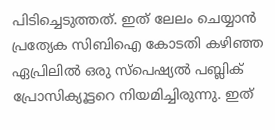പിടിച്ചെടുത്തത്. ഇത് ലേലം ചെയ്യാന്‍ പ്രത്യേക സിബിഐ കോടതി കഴിഞ്ഞ ഏപ്രിലില്‍ ഒരു സ്പെഷ്യല്‍ പബ്ലിക് പ്രോസിക്യൂട്ടറെ നിയമിച്ചിരുന്നു. ഇത്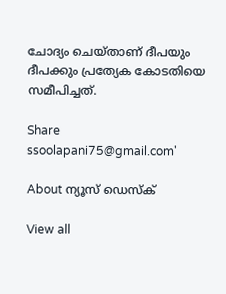ചോദ്യം ചെയ്താണ് ദീപയും ദീപക്കും പ്രത്യേക കോടതിയെ സമീപിച്ചത്.

Share
ssoolapani75@gmail.com'

About ന്യൂസ് ഡെസ്ക്

View all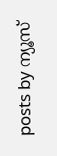posts by ന്യൂസ്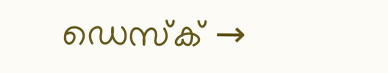ഡെസ്ക് →